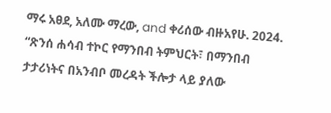ማሩ አፀደ, አለሙ ማረው, and ቀሪሰው ብዙአየሁ. 2024. “ጽንሰ ሐሳብ ተኮር የማንበብ ትምህርት፣ በማንበብ ታታሪነትና በአንብቦ መረዳት ችሎታ ላይ ያለው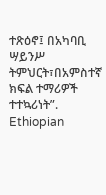ተጽዕኖ፤ በአካባቢ ሣይንሥ ትምህርት፣በአምስተኛ ክፍል ተማሪዎች ተተኳሪነት”. Ethiopian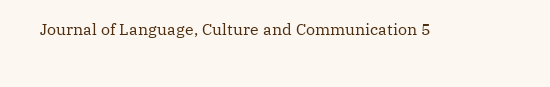Journal of Language, Culture and Communication 5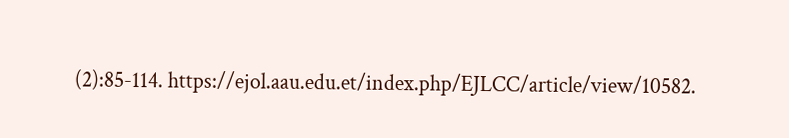(2):85-114. https://ejol.aau.edu.et/index.php/EJLCC/article/view/10582.